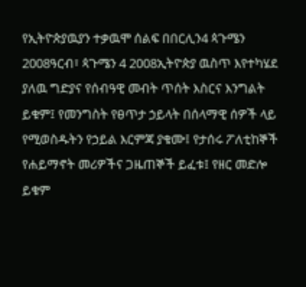የኢትዮጵያዉያን ተቃዉሞ ሰልፍ በበርሊን4 ጳጉሜን 2008ዓርብ፣ ጳጉሜን 4 2008ኢትዮጵያ ዉስጥ እየተካሄደ ያለዉ ግድያና የሰብዓዊ መብት ጥሰት እስርና እንግልት ይቁም፤ የመንግስት የፀጥታ ኃይላት በሰላማዊ ሰዎች ላይ የሚወስዱትን የኃይል እርምጃ ያቁሙ፤ የታሰሩ ፖለቲከኞች የሐይማኖት መሪዎችና ጋዜጠኞች ይፈቱ፤ የዘር መድሎ ይቁም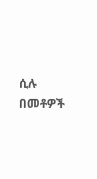ሲሉ በመቶዎች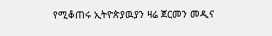የሚቆጠሩ ኢትዮጵያዉያን ዛሬ ጀርመን መዲና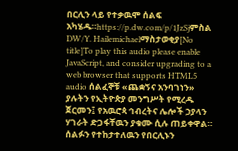በርሊን ላይ የተቃዉሞ ሰልፍ አካሄዱ።https://p.dw.com/p/1JzSjምስል DW/Y. Hailemichaelማስታወቂያ[No title]To play this audio please enable JavaScript, and consider upgrading to a web browser that supports HTML5 audio ሰልፈኞቹ «ጨቋኝና አንባገነን» ያሉትን የኢትዮጵያ መንግሥት የሚረዱ ጀርመን፤ የአዉሮጳ ኅብረትና ሌሎች ኃያላን ሃገራት ድጋፋቸዉን ያቁሙ ሲሉ ጠይቀዋል። ሰልፉን የተከታተለዉን የበርሊኑን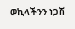ወኪላችንን ነጋሽ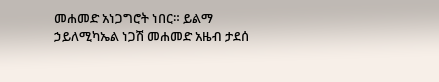መሐመድ አነጋግሮት ነበር። ይልማ ኃይለሚካኤል ነጋሽ መሐመድ አዜብ ታደሰ